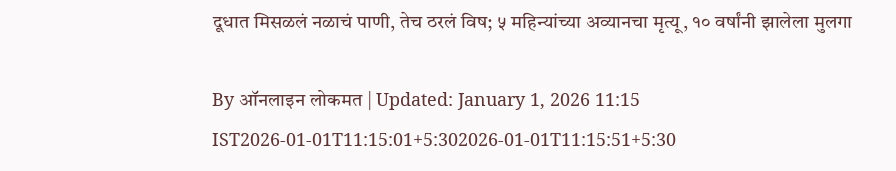दूधात मिसळलं नळाचं पाणी, तेच ठरलं विष; ५ महिन्यांच्या अव्यानचा मृत्यू, १० वर्षांनी झालेला मुलगा

By ऑनलाइन लोकमत | Updated: January 1, 2026 11:15 IST2026-01-01T11:15:01+5:302026-01-01T11:15:51+5:30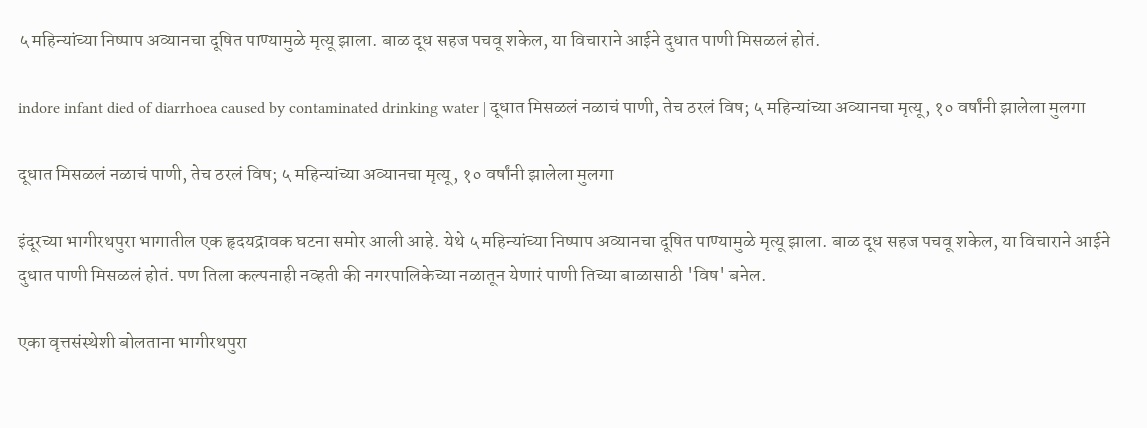५ महिन्यांच्या निष्पाप अव्यानचा दूषित पाण्यामुळे मृत्यू झाला. बाळ दूध सहज पचवू शकेल, या विचाराने आईने दुधात पाणी मिसळलं होतं.

indore infant died of diarrhoea caused by contaminated drinking water | दूधात मिसळलं नळाचं पाणी, तेच ठरलं विष; ५ महिन्यांच्या अव्यानचा मृत्यू, १० वर्षांनी झालेला मुलगा

दूधात मिसळलं नळाचं पाणी, तेच ठरलं विष; ५ महिन्यांच्या अव्यानचा मृत्यू, १० वर्षांनी झालेला मुलगा

इंदूरच्या भागीरथपुरा भागातील एक हृदयद्रावक घटना समोर आली आहे. येथे ५ महिन्यांच्या निष्पाप अव्यानचा दूषित पाण्यामुळे मृत्यू झाला. बाळ दूध सहज पचवू शकेल, या विचाराने आईने दुधात पाणी मिसळलं होतं. पण तिला कल्पनाही नव्हती की नगरपालिकेच्या नळातून येणारं पाणी तिच्या बाळासाठी 'विष' बनेल.

एका वृत्तसंस्थेशी बोलताना भागीरथपुरा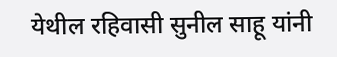येथील रहिवासी सुनील साहू यांनी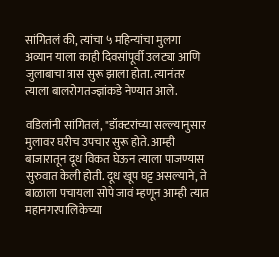सांगितलं की, त्यांचा ५ महिन्यांचा मुलगा अव्यान याला काही दिवसांपूर्वी उलट्या आणि जुलाबाचा त्रास सुरू झाला होता. त्यानंतर त्याला बालरोगतज्ज्ञांकडे नेण्यात आले.

वडिलांनी सांगितलं, "डॉक्टरांच्या सल्ल्यानुसार मुलावर घरीच उपचार सुरू होते. आम्ही बाजारातून दूध विकत घेऊन त्याला पाजण्यास सुरुवात केली होती. दूध खूप घट्ट असल्याने, ते बाळाला पचायला सोपे जावं म्हणून आम्ही त्यात महानगरपालिकेच्या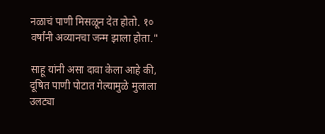नळाचं पाणी मिसळून देत होतो. १० वर्षांनी अव्यानचा जन्म झाला होता."

साहू यांनी असा दावा केला आहे की, दूषित पाणी पोटात गेल्यामुळे मुलाला उलट्या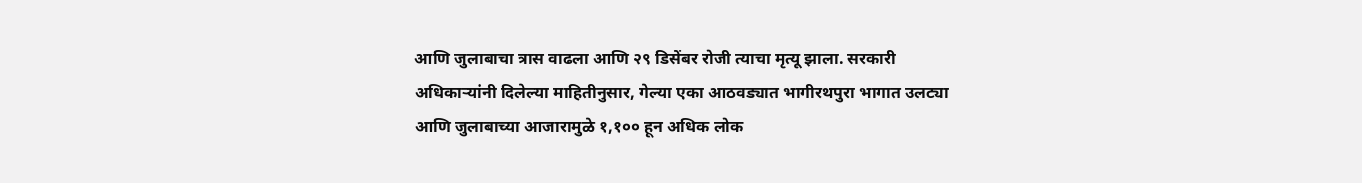आणि जुलाबाचा त्रास वाढला आणि २९ डिसेंबर रोजी त्याचा मृत्यू झाला. सरकारी अधिकाऱ्यांनी दिलेल्या माहितीनुसार, गेल्या एका आठवड्यात भागीरथपुरा भागात उलट्या आणि जुलाबाच्या आजारामुळे १,१०० हून अधिक लोक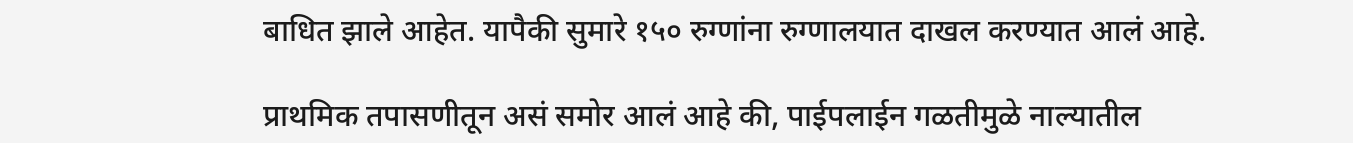बाधित झाले आहेत. यापैकी सुमारे १५० रुग्णांना रुग्णालयात दाखल करण्यात आलं आहे.

प्राथमिक तपासणीतून असं समोर आलं आहे की, पाईपलाईन गळतीमुळे नाल्यातील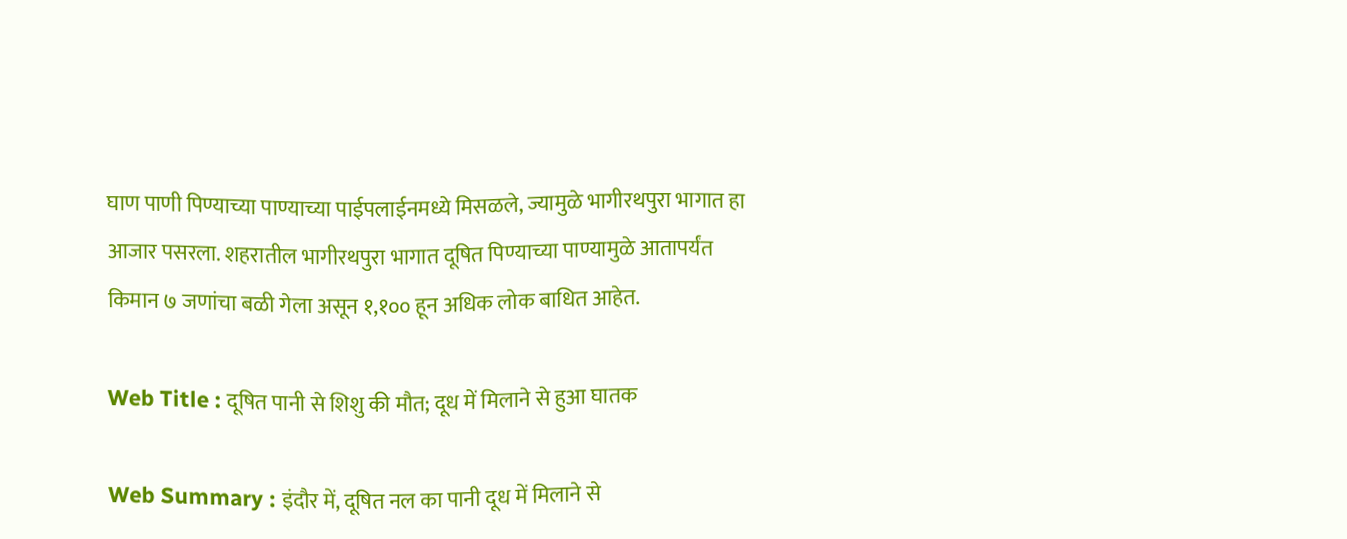घाण पाणी पिण्याच्या पाण्याच्या पाईपलाईनमध्ये मिसळले, ज्यामुळे भागीरथपुरा भागात हा आजार पसरला. शहरातील भागीरथपुरा भागात दूषित पिण्याच्या पाण्यामुळे आतापर्यंत किमान ७ जणांचा बळी गेला असून १,१०० हून अधिक लोक बाधित आहेत.

Web Title : दूषित पानी से शिशु की मौत; दूध में मिलाने से हुआ घातक

Web Summary : इंदौर में, दूषित नल का पानी दूध में मिलाने से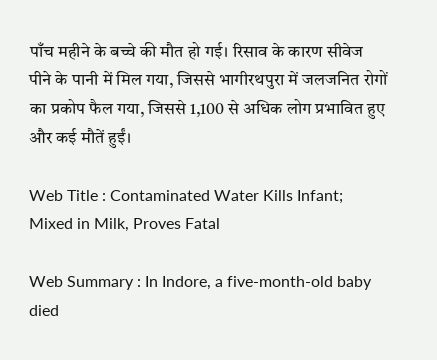पाँच महीने के बच्चे की मौत हो गई। रिसाव के कारण सीवेज पीने के पानी में मिल गया, जिससे भागीरथपुरा में जलजनित रोगों का प्रकोप फैल गया, जिससे 1,100 से अधिक लोग प्रभावित हुए और कई मौतें हुईं।

Web Title : Contaminated Water Kills Infant; Mixed in Milk, Proves Fatal

Web Summary : In Indore, a five-month-old baby died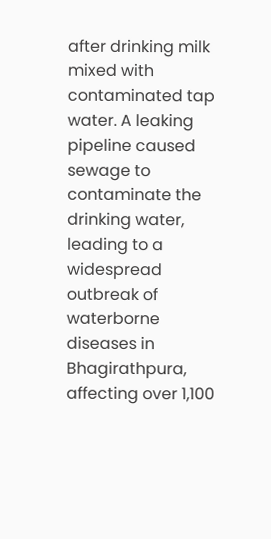after drinking milk mixed with contaminated tap water. A leaking pipeline caused sewage to contaminate the drinking water, leading to a widespread outbreak of waterborne diseases in Bhagirathpura, affecting over 1,100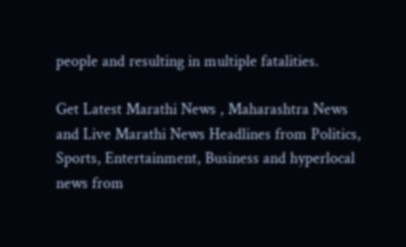people and resulting in multiple fatalities.

Get Latest Marathi News , Maharashtra News and Live Marathi News Headlines from Politics, Sports, Entertainment, Business and hyperlocal news from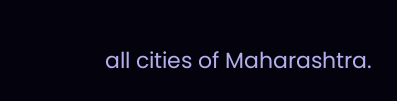all cities of Maharashtra.